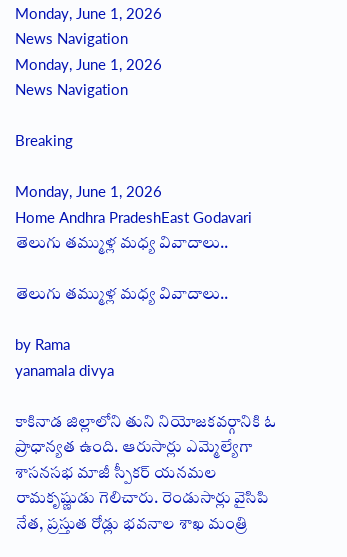Monday, June 1, 2026
News Navigation
Monday, June 1, 2026
News Navigation

Breaking

Monday, June 1, 2026
Home Andhra PradeshEast Godavari తెలుగు తమ్ముళ్ల మధ్య వివాదాలు..

తెలుగు తమ్ముళ్ల మధ్య వివాదాలు..

by Rama
yanamala divya

కాకినాడ జిల్లాలోని తుని నియోజకవర్గానికి ఓ ప్రాధాన్యత ఉంది. ఆరుసార్లు ఎమ్మెల్యేగా శాసనసభ మాజీ స్పీకర్ యనమల రామకృష్ణుడు గెలిచారు. రెండుసార్లు వైసిపి నేత, ప్రస్తుత రోడ్లు భవనాల శాఖ మంత్రి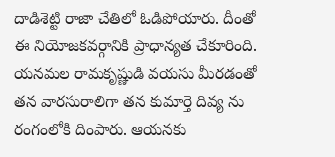దాడిశెట్టి రాజా చేతిలో ఓడిపోయారు. దీంతో ఈ నియోజకవర్గానికి ప్రాధాన్యత చేకూరింది. యనమల రామకృష్ణుడి వయసు మీరడంతో తన వారసురాలిగా తన కుమార్తె దివ్య ను రంగంలోకి దింపారు. ఆయనకు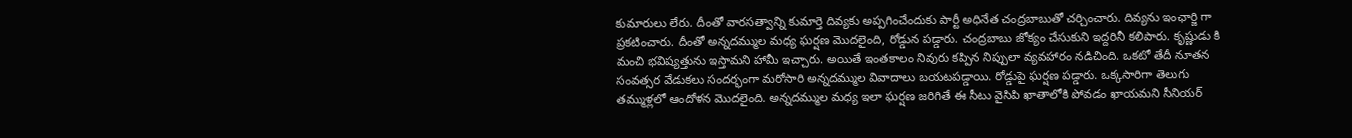కుమారులు లేరు. దీంతో వారసత్వాన్ని కుమార్తె దివ్యకు అప్పగించేందుకు పార్టీ అధినేత చంద్రబాబుతో చర్చించారు. దివ్యను ఇంఛార్జి గా ప్రకటించారు. దీంతో అన్నదమ్ముల మధ్య ఘర్షణ మొదలైంది, రోడ్డున పడ్డారు. చంద్రబాబు జోక్యం చేసుకుని ఇద్దరినీ కలిపారు. కృష్ణుడు కి మంచి భవిష్యత్తును ఇస్తామని హామీ ఇచ్చారు. అయితే ఇంతకాలం నివురు కప్పిన నిప్పులా వ్యవహారం నడిచింది. ఒకటో తేదీ నూతన సంవత్సర వేడుకలు సందర్భంగా మరోసారి అన్నదమ్ముల వివాదాలు బయటపడ్డాయి. రోడ్డుపై ఘర్షణ పడ్డారు. ఒక్కసారిగా తెలుగు తమ్ముళ్లలో ఆందోళన మొదలైంది. అన్నదమ్ముల మధ్య ఇలా ఘర్షణ జరిగితే ఈ సీటు వైసిపి ఖాతాలోకి పోవడం ఖాయమని సీనియర్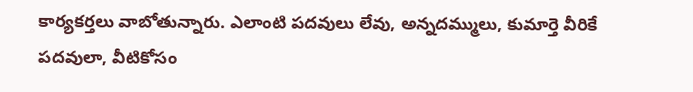కార్యకర్తలు వాబోతున్నారు. ఎలాంటి పదవులు లేవు, అన్నదమ్ములు, కుమార్తె వీరికే పదవులా, వీటికోసం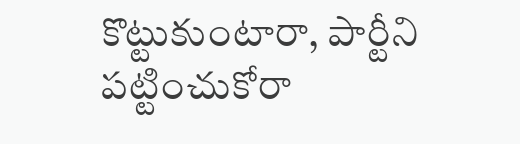కొట్టుకుంటారా, పార్టీని పట్టించుకోరా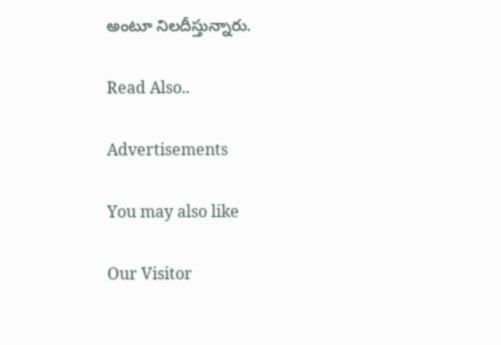అంటూ నిలదీస్తున్నారు.

Read Also..

Advertisements

You may also like

Our Visitor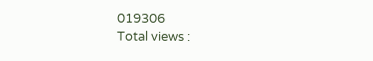019306
Total views :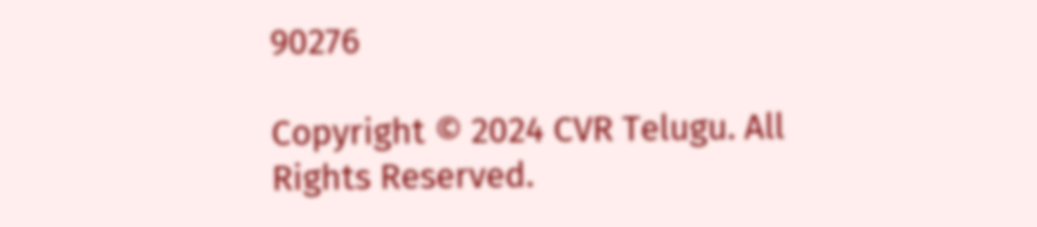90276

Copyright © 2024 CVR Telugu. All Rights Reserved.